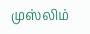முஸ்லிம்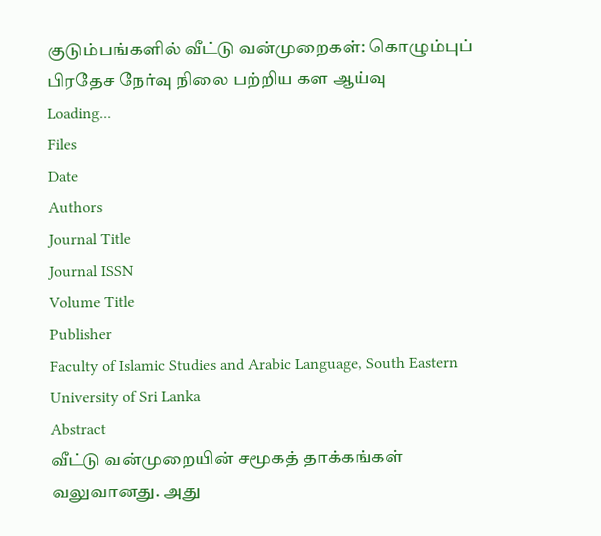குடும்பங்களில் வீட்டு வன்முறைகள்: கொழும்புப் பிரதேச நேர்வு நிலை பற்றிய கள ஆய்வு
Loading...
Files
Date
Authors
Journal Title
Journal ISSN
Volume Title
Publisher
Faculty of Islamic Studies and Arabic Language, South Eastern University of Sri Lanka
Abstract
வீட்டு வன்முறையின் சமூகத் தாக்கங்கள் வலுவானது. அது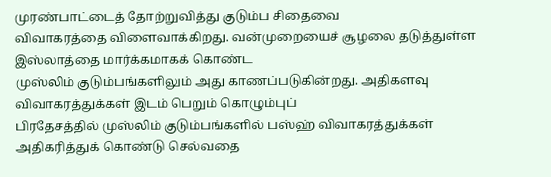முரண்பாட்டைத் தோற்றுவித்து குடும்ப சிதைவை
விவாகரத்தை விளைவாக்கிறது. வன்முறையைச் சூழலை தடுத்துள்ள இஸ்லாத்தை மார்க்கமாகக் கொண்ட
முஸ்லிம் குடும்பங்களிலும் அது காணப்படுகின்றது. அதிகளவு விவாகரத்துக்கள் இடம் பெறும் கொழும்புப்
பிரதேசத்தில் முஸ்லிம் குடும்பங்களில் பஸ்ஹ் விவாகரத்துக்கள் அதிகரித்துக் கொண்டு செல்வதை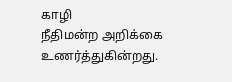காழி
நீதிமன்ற அறிக்கை உணர்த்துகின்றது.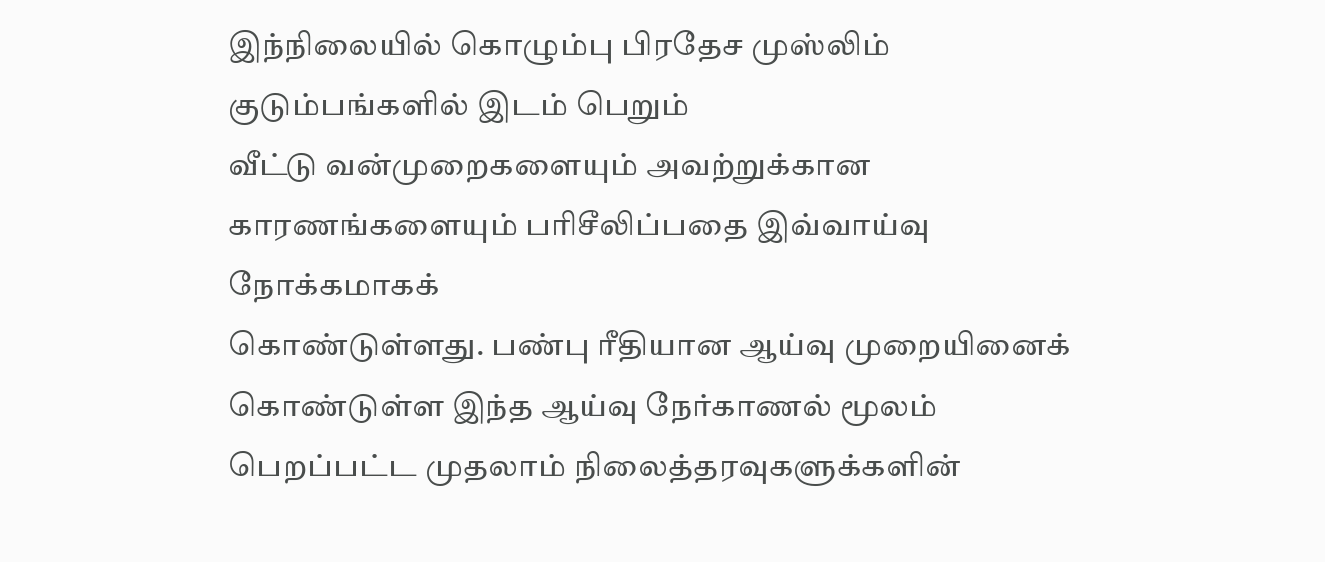இந்நிலையில் கொழும்பு பிரதேச முஸ்லிம் குடும்பங்களில் இடம் பெறும்
வீட்டு வன்முறைகளையும் அவற்றுக்கான காரணங்களையும் பரிசீலிப்பதை இவ்வாய்வு நோக்கமாகக்
கொண்டுள்ளது. பண்பு ரீதியான ஆய்வு முறையினைக் கொண்டுள்ள இந்த ஆய்வு நேர்காணல் மூலம்
பெறப்பட்ட முதலாம் நிலைத்தரவுகளுக்களின்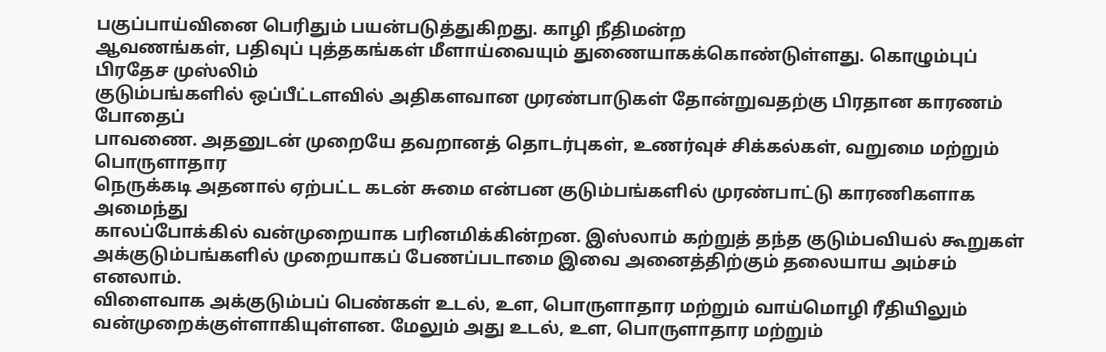பகுப்பாய்வினை பெரிதும் பயன்படுத்துகிறது. காழி நீதிமன்ற
ஆவணங்கள், பதிவுப் புத்தகங்கள் மீளாய்வையும் துணையாகக்கொண்டுள்ளது. கொழும்புப் பிரதேச முஸ்லிம்
குடும்பங்களில் ஒப்பீட்டளவில் அதிகளவான முரண்பாடுகள் தோன்றுவதற்கு பிரதான காரணம் போதைப்
பாவணை. அதனுடன் முறையே தவறானத் தொடர்புகள், உணர்வுச் சிக்கல்கள், வறுமை மற்றும் பொருளாதார
நெருக்கடி அதனால் ஏற்பட்ட கடன் சுமை என்பன குடும்பங்களில் முரண்பாட்டு காரணிகளாக அமைந்து
காலப்போக்கில் வன்முறையாக பரினமிக்கின்றன. இஸ்லாம் கற்றுத் தந்த குடும்பவியல் கூறுகள்
அக்குடும்பங்களில் முறையாகப் பேணப்படாமை இவை அனைத்திற்கும் தலையாய அம்சம் எனலாம்.
விளைவாக அக்குடும்பப் பெண்கள் உடல், உள, பொருளாதார மற்றும் வாய்மொழி ரீதியிலும்
வன்முறைக்குள்ளாகியுள்ளன. மேலும் அது உடல், உள, பொருளாதார மற்றும்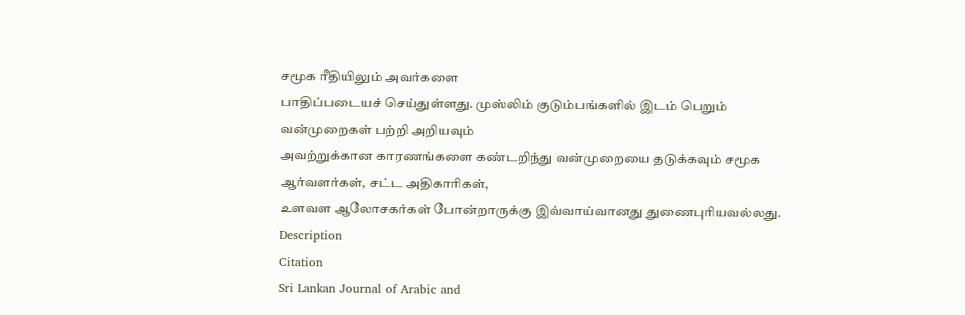சமூக ரீதியிலும் அவர்களை
பாதிப்படையச் செய்துள்ளது. முஸ்லிம் குடும்பங்களில் இடம் பெறும் வன்முறைகள் பற்றி அறியவும்
அவற்றுக்கான காரணங்களை கண்டறிந்து வன்முறையை தடுக்கவும் சமூக ஆர்வளர்கள், சட்ட அதிகாரிகள்,
உளவள ஆலோசகர்கள் போன்றாருக்கு இவ்வாய்வானது துணைபுரியவல்லது.
Description
Citation
Sri Lankan Journal of Arabic and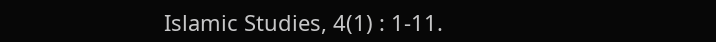Islamic Studies, 4(1) : 1-11.